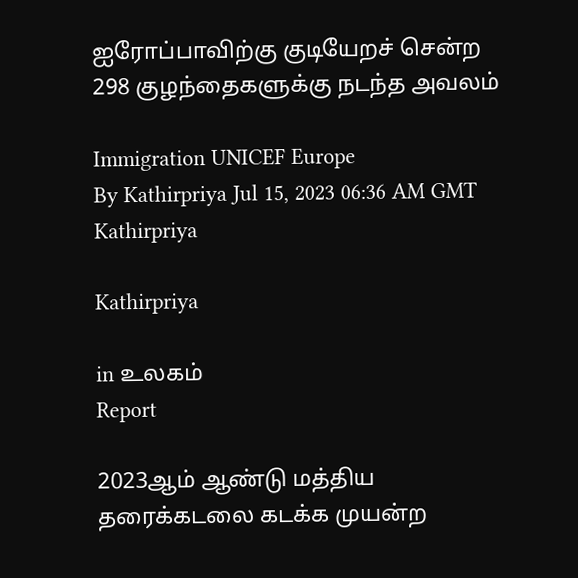ஐரோப்பாவிற்கு குடியேறச் சென்ற 298 குழந்தைகளுக்கு நடந்த அவலம்

Immigration UNICEF Europe
By Kathirpriya Jul 15, 2023 06:36 AM GMT
Kathirpriya

Kathirpriya

in உலகம்
Report

2023ஆம் ஆண்டு மத்திய தரைக்கடலை கடக்க முயன்ற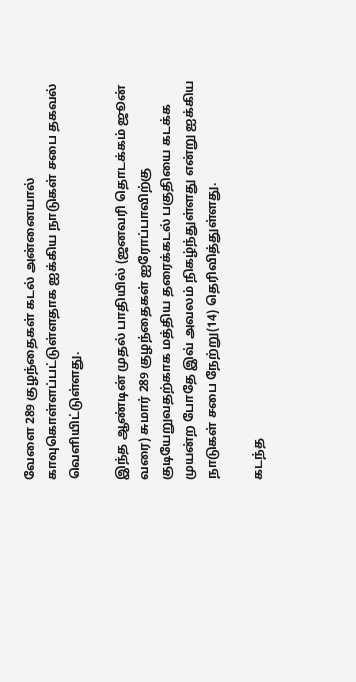வேளை 289 குழந்தைகள் கடல் அன்னையால் காவுகொள்ளப்பட்டுள்ளதாக ஐக்கிய நாடுகள் சபை தகவல் வெளியிட்டுள்ளது.

இந்த ஆண்டின் முதல் பாதியில் (ஜனவரி தொடக்கம் ஜூன் வரை) சுமார் 289 குழந்தைகள் ஐரோப்பாவிற்கு குடியேறுவதற்காக மத்திய தரைக்கடல் பகுதியை கடக்க முயன்ற போதே இவ் அவலம் நிகழ்ந்துள்ளது என்று ஐக்கிய நாடுகள் சபை நேற்று(14) தெரிவித்துள்ளது.

கடந்த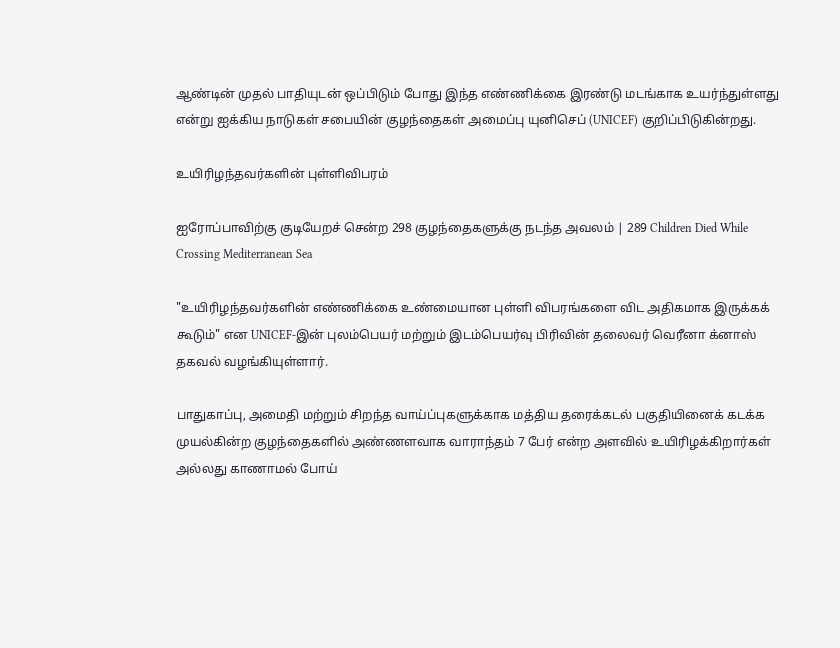ஆண்டின் முதல் பாதியுடன் ஒப்பிடும் போது இந்த எண்ணிக்கை இரண்டு மடங்காக உயர்ந்துள்ளது என்று ஐக்கிய நாடுகள் சபையின் குழந்தைகள் அமைப்பு யுனிசெப் (UNICEF) குறிப்பிடுகின்றது.

உயிரிழந்தவர்களின் புள்ளிவிபரம்

ஐரோப்பாவிற்கு குடியேறச் சென்ற 298 குழந்தைகளுக்கு நடந்த அவலம் | 289 Children Died While Crossing Mediterranean Sea

"உயிரிழந்தவர்களின் எண்ணிக்கை உண்மையான புள்ளி விபரங்களை விட அதிகமாக இருக்கக் கூடும்" என UNICEF-இன் புலம்பெயர் மற்றும் இடம்பெயர்வு பிரிவின் தலைவர் வெரீனா க்னாஸ் தகவல் வழங்கியுள்ளார்.

பாதுகாப்பு, அமைதி மற்றும் சிறந்த வாய்ப்புகளுக்காக மத்திய தரைக்கடல் பகுதியினைக் கடக்க முயல்கின்ற குழந்தைகளில் அண்ணளவாக வாராந்தம் 7 பேர் என்ற அளவில் உயிரிழக்கிறார்கள் அல்லது காணாமல் போய்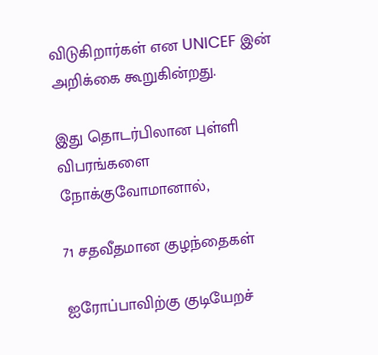விடுகிறார்கள் என UNICEF இன் அறிக்கை கூறுகின்றது.

இது தொடர்பிலான புள்ளி விபரங்களை நோக்குவோமானால்,

71 சதவீதமான குழந்தைகள்

ஐரோப்பாவிற்கு குடியேறச்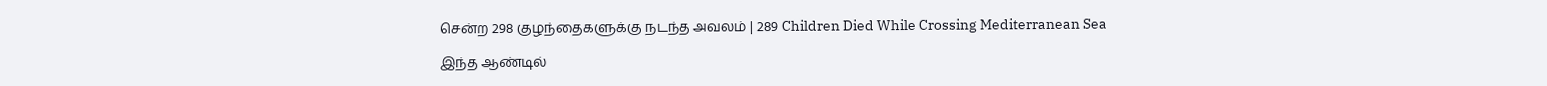சென்ற 298 குழந்தைகளுக்கு நடந்த அவலம் | 289 Children Died While Crossing Mediterranean Sea

இந்த ஆண்டில்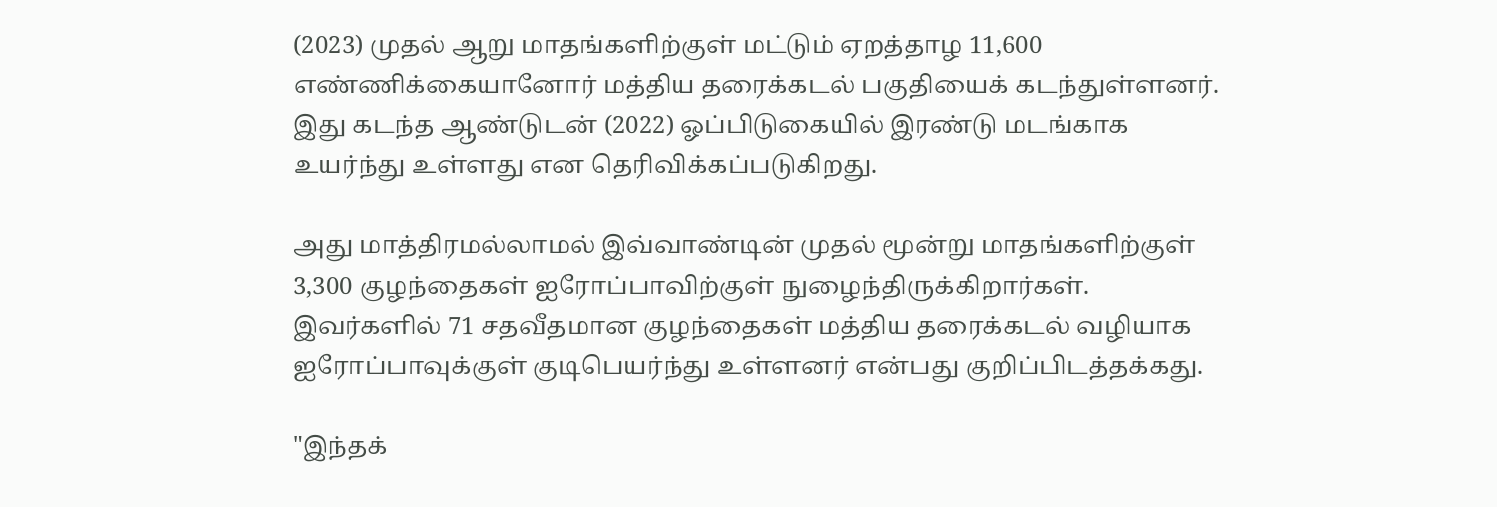(2023) முதல் ஆறு மாதங்களிற்குள் மட்டும் ஏறத்தாழ 11,600 எண்ணிக்கையானோர் மத்திய தரைக்கடல் பகுதியைக் கடந்துள்ளனர். இது கடந்த ஆண்டுடன் (2022) ஓப்பிடுகையில் இரண்டு மடங்காக உயர்ந்து உள்ளது என தெரிவிக்கப்படுகிறது.

அது மாத்திரமல்லாமல் இவ்வாண்டின் முதல் மூன்று மாதங்களிற்குள் 3,300 குழந்தைகள் ஐரோப்பாவிற்குள் நுழைந்திருக்கிறார்கள். இவர்களில் 71 சதவீதமான குழந்தைகள் மத்திய தரைக்கடல் வழியாக ஐரோப்பாவுக்குள் குடிபெயர்ந்து உள்ளனர் என்பது குறிப்பிடத்தக்கது.

"இந்தக்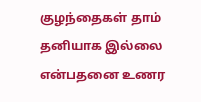குழந்தைகள் தாம் தனியாக இல்லை என்பதனை உணர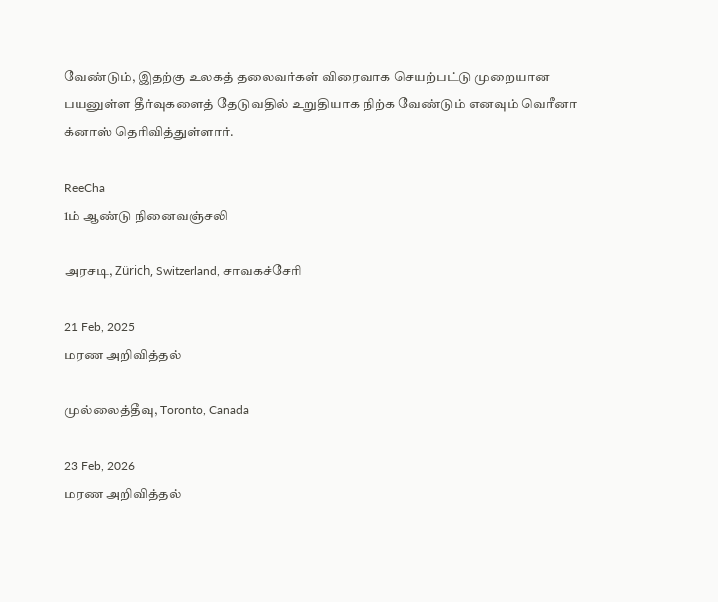வேண்டும், இதற்கு உலகத் தலைவர்கள் விரைவாக செயற்பட்டு முறையான பயனுள்ள தீர்வுகளைத் தேடுவதில் உறுதியாக நிற்க வேண்டும் எனவும் வெரீனா க்னாஸ் தெரிவித்துள்ளார்.

ReeCha
1ம் ஆண்டு நினைவஞ்சலி

அரசடி, Zürich, Switzerland, சாவகச்சேரி

21 Feb, 2025
மரண அறிவித்தல்

முல்லைத்தீவு, Toronto, Canada

23 Feb, 2026
மரண அறிவித்தல்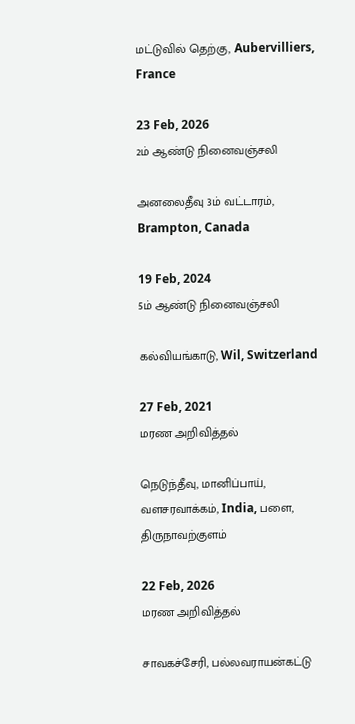மட்டுவில் தெற்கு, Aubervilliers, France

23 Feb, 2026
2ம் ஆண்டு நினைவஞ்சலி

அனலைதீவு 3ம் வட்டாரம், Brampton, Canada

19 Feb, 2024
5ம் ஆண்டு நினைவஞ்சலி

கல்வியங்காடு, Wil, Switzerland

27 Feb, 2021
மரண அறிவித்தல்

நெடுந்தீவு, மானிப்பாய், வளசரவாக்கம், India, பளை, திருநாவற்குளம்

22 Feb, 2026
மரண அறிவித்தல்

சாவகச்சேரி, பல்லவராயன்கட்டு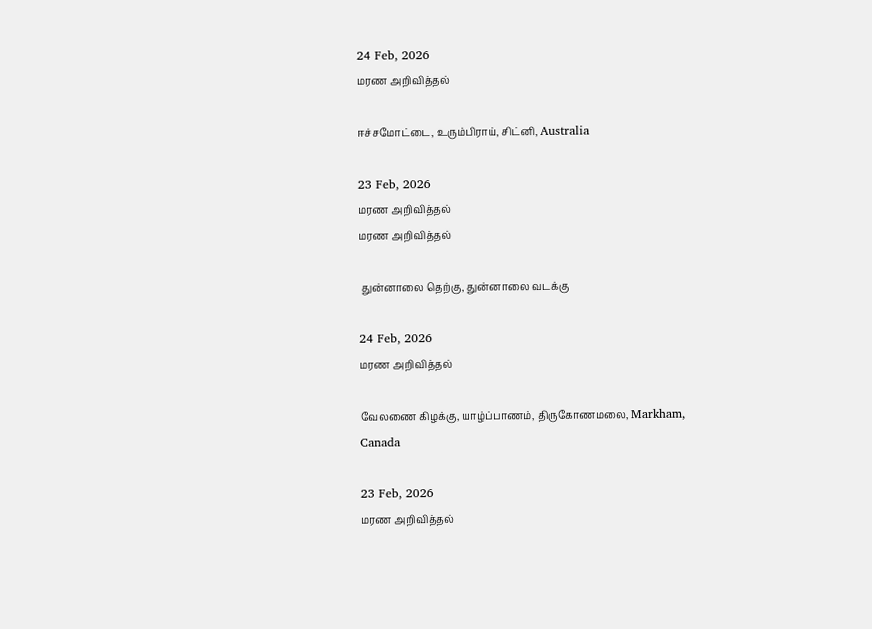24 Feb, 2026
மரண அறிவித்தல்

ஈச்சமோட்டை, உரும்பிராய், சிட்னி, Australia

23 Feb, 2026
மரண அறிவித்தல்
மரண அறிவித்தல்

 துன்னாலை தெற்கு, துன்னாலை வடக்கு

24 Feb, 2026
மரண அறிவித்தல்

வேலணை கிழக்கு, யாழ்ப்பாணம், திருகோணமலை, Markham, Canada

23 Feb, 2026
மரண அறிவித்தல்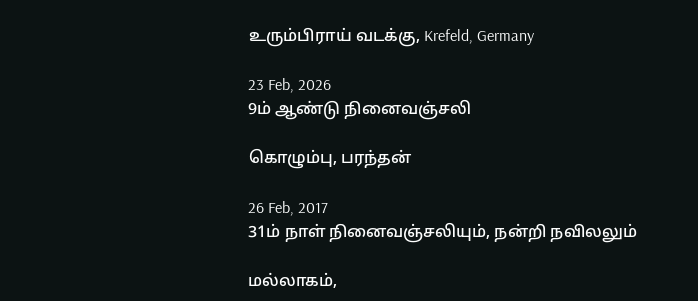உரும்பிராய் வடக்கு, Krefeld, Germany

23 Feb, 2026
9ம் ஆண்டு நினைவஞ்சலி

கொழும்பு, பரந்தன்

26 Feb, 2017
31ம் நாள் நினைவஞ்சலியும், நன்றி நவிலலும்

மல்லாகம்,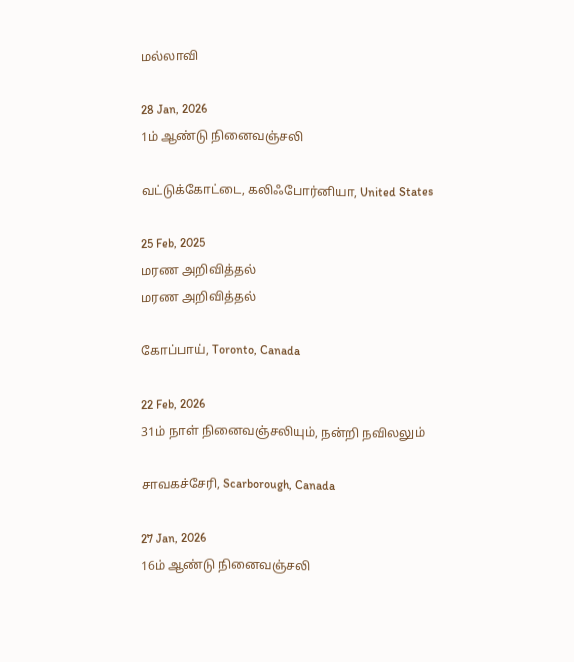மல்லாவி

28 Jan, 2026
1ம் ஆண்டு நினைவஞ்சலி

வட்டுக்கோட்டை, கலிஃபோர்னியா, United States

25 Feb, 2025
மரண அறிவித்தல்
மரண அறிவித்தல்

கோப்பாய், Toronto, Canada

22 Feb, 2026
31ம் நாள் நினைவஞ்சலியும், நன்றி நவிலலும்

சாவகச்சேரி, Scarborough, Canada

27 Jan, 2026
16ம் ஆண்டு நினைவஞ்சலி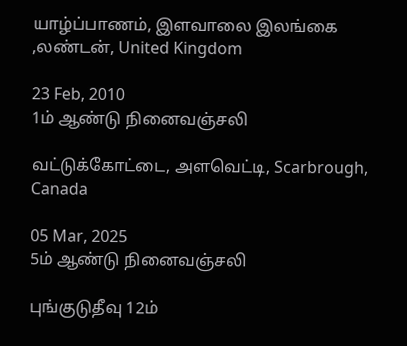யாழ்ப்பாணம், இளவாலை இலங்கை ,லண்டன், United Kingdom

23 Feb, 2010
1ம் ஆண்டு நினைவஞ்சலி

வட்டுக்கோட்டை, அளவெட்டி, Scarbrough, Canada

05 Mar, 2025
5ம் ஆண்டு நினைவஞ்சலி

புங்குடுதீவு 12ம்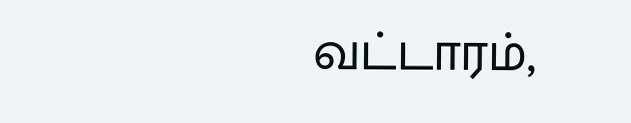வட்டாரம்,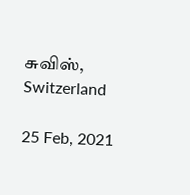சுவிஸ், Switzerland

25 Feb, 2021